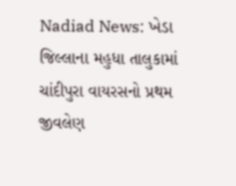Nadiad News: ખેડા જિલ્લાના મહુધા તાલુકામાં ચાંદીપુરા વાયરસનો પ્રથમ જીવલેણ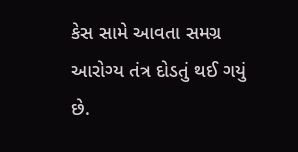કેસ સામે આવતા સમગ્ર આરોગ્ય તંત્ર દોડતું થઈ ગયું છે.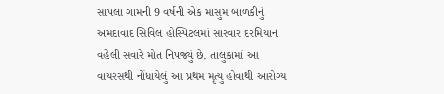સાપલા ગામની 9 વર્ષની એક માસુમ બાળકીનું અમદાવાદ સિવિલ હોસ્પિટલમાં સારવાર દરમિયાન વહેલી સવારે મોત નિપજ્યું છે. તાલુકામાં આ વાયરસથી નોંધાયેલું આ પ્રથમ મૃત્યુ હોવાથી આરોગ્ય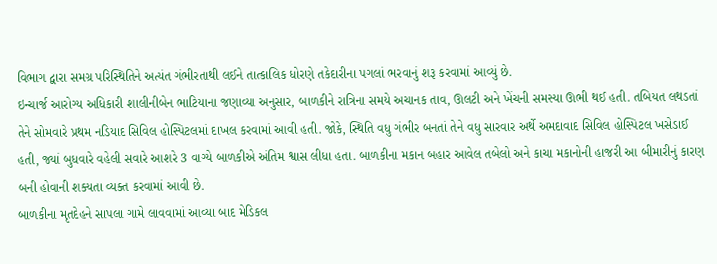વિભાગ દ્વારા સમગ્ર પરિસ્થિતિને અત્યંત ગંભીરતાથી લઈને તાત્કાલિક ધોરણે તકેદારીના પગલાં ભરવાનું શરૂ કરવામાં આવ્યું છે.
ઇન્ચાર્જ આરોગ્ય અધિકારી શાલીનીબેન ભાટિયાના જણાવ્યા અનુસાર, બાળકીને રાત્રિના સમયે અચાનક તાવ, ઊલટી અને ખેંચની સમસ્યા ઊભી થઈ હતી. તબિયત લથડતાં તેને સોમવારે પ્રથમ નડિયાદ સિવિલ હોસ્પિટલમાં દાખલ કરવામાં આવી હતી. જોકે, સ્થિતિ વધુ ગંભીર બનતાં તેને વધુ સારવાર અર્થે અમદાવાદ સિવિલ હોસ્પિટલ ખસેડાઈ હતી, જ્યાં બુધવારે વહેલી સવારે આશરે 3 વાગ્યે બાળકીએ અંતિમ શ્વાસ લીધા હતા. બાળકીના મકાન બહાર આવેલ તબેલો અને કાચા મકાનોની હાજરી આ બીમારીનું કારણ બની હોવાની શક્યતા વ્યક્ત કરવામાં આવી છે.
બાળકીના મૃતદેહને સાપલા ગામે લાવવામાં આવ્યા બાદ મેડિકલ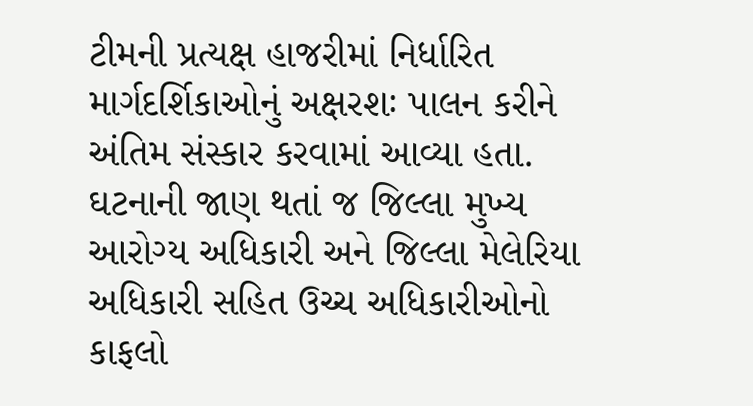ટીમની પ્રત્યક્ષ હાજરીમાં નિર્ધારિત માર્ગદર્શિકાઓનું અક્ષરશઃ પાલન કરીને અંતિમ સંસ્કાર કરવામાં આવ્યા હતા. ઘટનાની જાણ થતાં જ જિલ્લા મુખ્ય આરોગ્ય અધિકારી અને જિલ્લા મેલેરિયા અધિકારી સહિત ઉચ્ચ અધિકારીઓનો કાફલો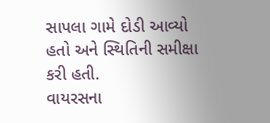સાપલા ગામે દોડી આવ્યો હતો અને સ્થિતિની સમીક્ષા કરી હતી.
વાયરસના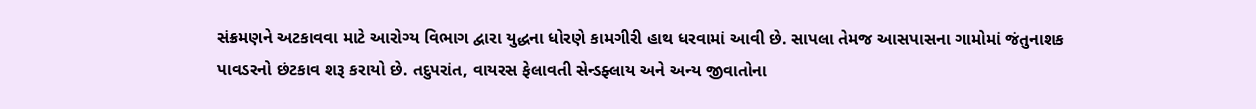સંક્રમણને અટકાવવા માટે આરોગ્ય વિભાગ દ્વારા યુદ્ધના ધોરણે કામગીરી હાથ ધરવામાં આવી છે. સાપલા તેમજ આસપાસના ગામોમાં જંતુનાશક પાવડરનો છંટકાવ શરૂ કરાયો છે. તદુપરાંત, વાયરસ ફેલાવતી સેન્ડફ્લાય અને અન્ય જીવાતોના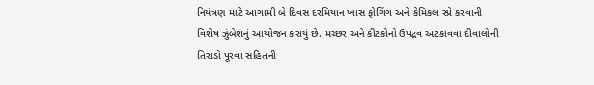નિયંત્રણ માટે આગામી બે દિવસ દરમિયાન ખાસ ફોગિંગ અને કેમિકલ સ્પ્રે કરવાની વિશેષ ઝુંબેશનું આયોજન કરાયું છે. મચ્છર અને કીટકોનો ઉપદ્રવ અટકાવવા દીવાલોની તિરાડો પૂરવા સહિતની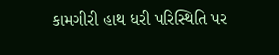કામગીરી હાથ ધરી પરિસ્થિતિ પર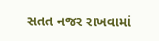સતત નજર રાખવામાં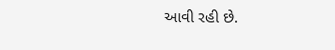આવી રહી છે.